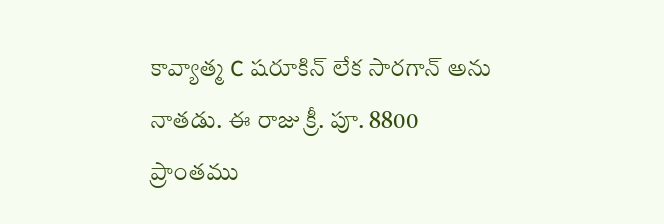కావ్యాత్మ C షరూకిన్ లేక సారగాన్ అను నాతడు. ఈ రాజు క్రీ. పూ. 8800 ప్రాంతము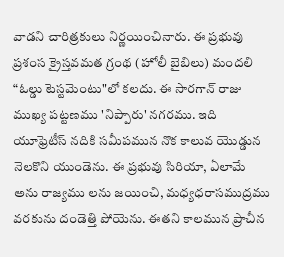వాడని చారిత్రకులు నిర్ణయించినారు. ఈ ప్రభువు ప్రశంస క్రైస్తవమత గ్రంథ (హోలీ బైబిలు) మందలి “ఓల్డు టెస్టమెంటు"లో కలదు. ఈ సారగాన్ రాజు ముఖ్య పట్టణము 'నిప్పారు' నగరము. ఇది యూఫ్రెటీస్ నదికి సమీపమున నొక కాలువ యొడ్డున నెలకొని యుండెను. ఈ ప్రభువు సిరియా, ఏలామే అను రాజ్యము లను జయించి, మధ్యధరాసముద్రము వరకును దండెత్తి పోయెను. ఈతని కాలమున ప్రాచీన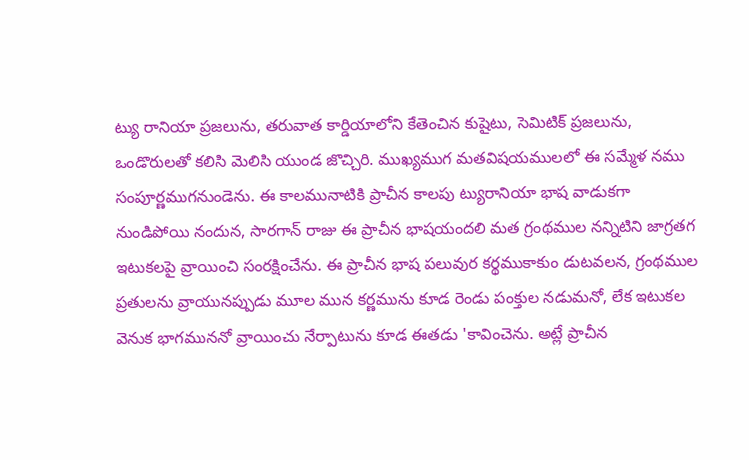ట్యు రానియా ప్రజలును, తరువాత కార్డియాలోని కేతెంచిన కుషైటు, సెమిటిక్ ప్రజలును, ఒండొరులతో కలిసి మెలిసి యుండ జొచ్చిరి. ముఖ్యముగ మతవిషయములలో ఈ సమ్మేళ నము సంపూర్ణముగనుండెను. ఈ కాలమునాటికి ప్రాచీన కాలపు ట్యురానియా భాష వాడుకగా నుండిపోయి నందున, సారగాన్ రాజు ఈ ప్రాచీన భాషయందలి మత గ్రంథముల నన్నిటిని జాగ్రతగ ఇటుకలపై వ్రాయించి సంరక్షించేను. ఈ ప్రాచీన భాష పలువుర కర్థముకాకుం డుటవలన, గ్రంథముల ప్రతులను వ్రాయునప్పుడు మూల మున కర్ణమును కూడ రెండు పంక్తుల నడుమనో, లేక ఇటుకల వెనుక భాగముననో వ్రాయించు నేర్పాటును కూడ ఈతడు 'కావించెను. అట్లే ప్రాచీన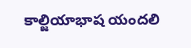కాల్జియాభాష యందలి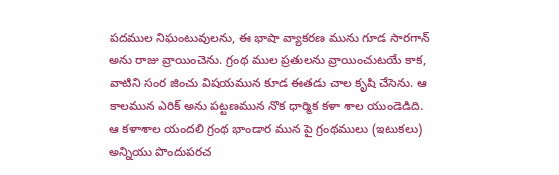పదముల నిఘంటువులను, ఈ భాషా వ్యాకరణ మును గూడ సారగాన్ అను రాజు వ్రాయించెను. గ్రంథ ముల ప్రతులను వ్రాయించుటయే కాక, వాటిని సంర జించు విషయమున కూడ ఈతడు చాల కృషి చేసెను. ఆ కాలమున ఎరిక్ అను పట్టణమున నొక ధార్మిక కళా శాల యుండెడిది. ఆ కళాశాల యందలి గ్రంథ భాండార మున పై గ్రంథములు (ఇటుకలు) అన్నియు పొందుపరచ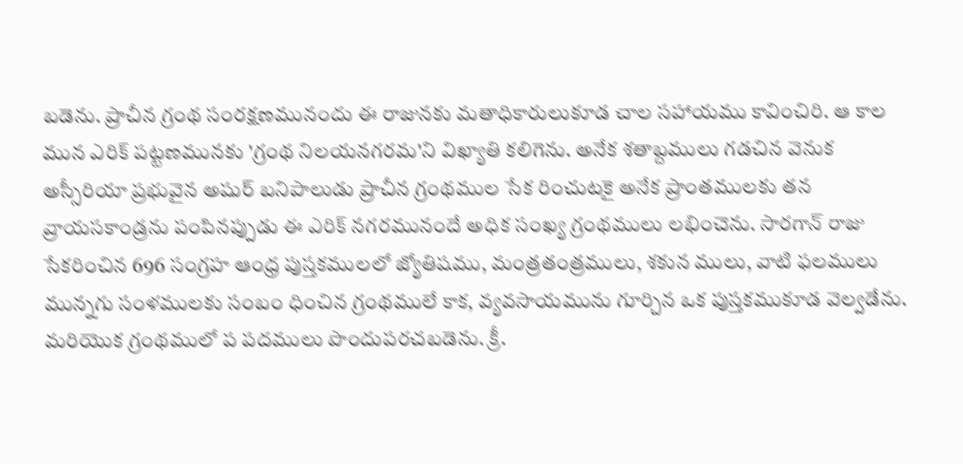బడెను. ప్రాచీన గ్రంథ సంరక్షణమునందు ఈ రాజునకు మతాధికారులుకూడ చాల సహాయము కావించిరి. ఆ కాల మున ఎరిక్ పట్టణమునకు 'గ్రంథ నిలయనగరమ'ని విఖ్యాతి కలిగెను. అనేక శతాబ్దములు గడచిన వెనుక అస్సీరియా ప్రభువైన అషుర్ బనిపాలుడు ప్రాచీన గ్రంథముల సేక రించుటకై అనేక ప్రాంతములకు తన వ్రాయసకాండ్రను పంపినప్పుడు ఈ ఎరిక్ నగరమునందే అధిక సంఖ్య గ్రంథములు లభించెను. సారగాన్ రాజు సేకరించిన 696 సంగ్రహ ఆంధ్ర పుస్తకములలో జ్యోతిషము, మంత్రతంత్రములు, శకున ములు, వాటి ఫలములు మున్నగు సంళములకు సంబం ధించిన గ్రంథములే కాక, వ్యవసాయమును గూర్చిన ఒక పుస్తకముకూడ వెల్వడేను. మరియొక గ్రంథములో ప పదములు పొందుపరచబడెను. క్రీ.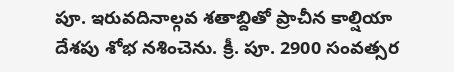పూ. ఇరువదినాల్గవ శతాబ్దితో ప్రాచీన కాల్షియా దేశపు శోభ నశించెను. క్రీ. పూ. 2900 సంవత్సర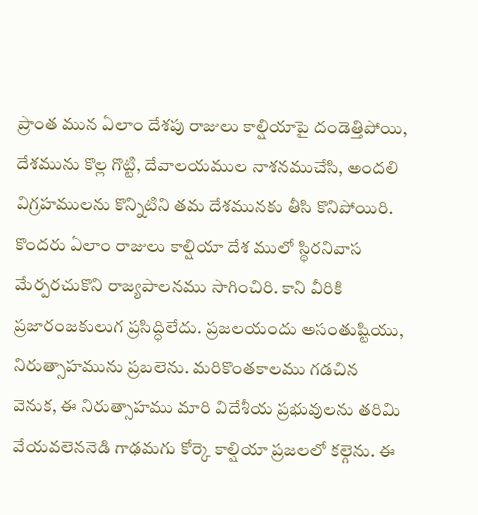ప్రాంత మున ఏలాం దేశపు రాజులు కాల్షియాపై దండెత్తిపోయి, దేశమును కొల్ల గొట్టి, దేవాలయముల నాశనముచేసి, అందలి విగ్రహములను కొన్నిటిని తమ దేశమునకు తీసి కొనిపోయిరి. కొందరు ఏలాం రాజులు కాల్షియా దేశ ములో స్థిరనివాస మేర్పరచుకొని రాజ్యపాలనము సాగించిరి. కాని వీరికి ప్రజారంజకులుగ ప్రసిద్ధిలేదు. ప్రజలయందు అసంతుష్టియు, నిరుత్సాహమును ప్రబలెను. మరికొంతకాలము గడచిన వెనుక, ఈ నిరుత్సాహము మారి విదేశీయ ప్రభువులను తరిమి వేయవలెననెడి గాఢమగు కోర్కె కాల్షియా ప్రజలలో కల్గెను. ఈ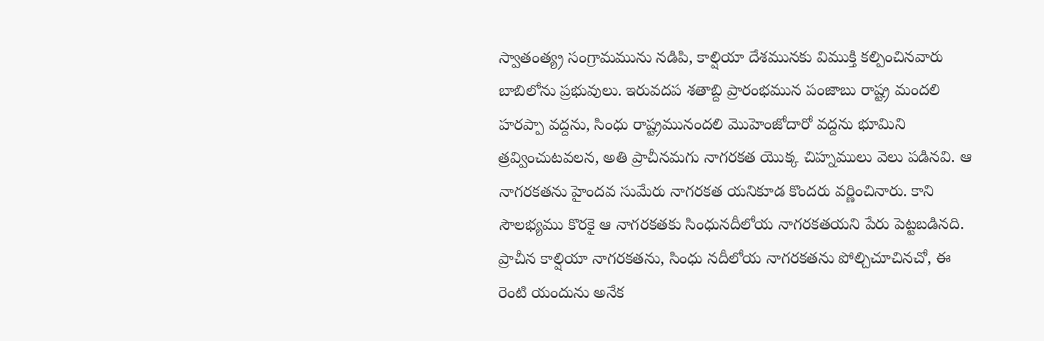స్వాతంత్య్ర సంగ్రామమును నడిపి, కాల్షియా దేశమునకు విముక్తి కల్పించినవారు బాబిలోను ప్రభువులు. ఇరువదప శతాబ్ది ప్రారంభమున పంజాబు రాష్ట్ర మందలి హరప్పా వద్దను, సింధు రాష్ట్రమునందలి మొహెంజోదారో వద్దను భూమిని త్రవ్వించుటవలన, అతి ప్రాచీనమగు నాగరకత యొక్క చిహ్నములు వెలు పడినవి. ఆ నాగరకతను హైందవ సుమేరు నాగరకత యనికూడ కొందరు వర్ణించినారు. కాని సౌలభ్యము కొరకై ఆ నాగరకతకు సింధునదీలోయ నాగరకతయని పేరు పెట్టబడినది. ప్రాచీన కాల్షియా నాగరకతను, సింధు నదీలోయ నాగరకతను పోల్చిచూచినచో, ఈ రెంటి యందును అనేక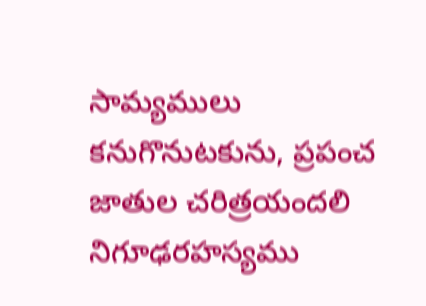సామ్యములు కనుగొనుటకును, ప్రపంచ జాతుల చరిత్రయందలి నిగూఢరహస్యము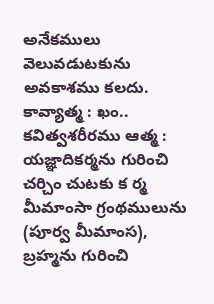అనేకములు వెలువడుటకును అవకాశము కలదు. కావ్యాత్మ : ఖం.. కవిత్వశరీరము ఆత్మ : యజ్ఞాదికర్మను గురించి చర్చిం చుటకు క ర్మ మీమాంసా గ్రంథములును (పూర్వ మీమాంస), బ్రహ్మను గురించి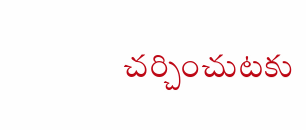చర్చించుటకు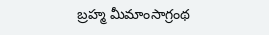బ్రహ్మ మీమాంసాగ్రంథ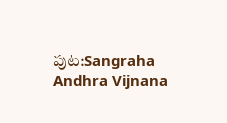పుట:Sangraha Andhra Vijnana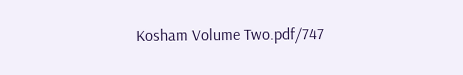Kosham Volume Two.pdf/747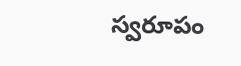స్వరూపం